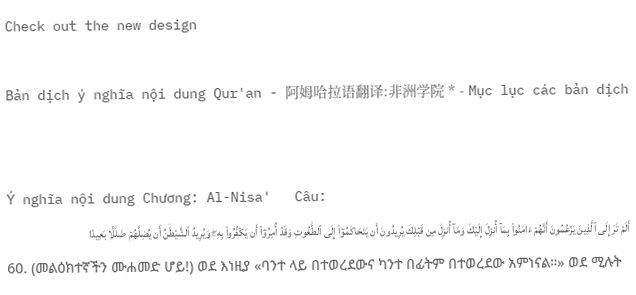Check out the new design

Bản dịch ý nghĩa nội dung Qur'an - 阿姆哈拉语翻译:非洲学院 * - Mục lục các bản dịch


Ý nghĩa nội dung Chương: Al-Nisa'   Câu:
أَلَمۡ تَرَ إِلَى ٱلَّذِينَ يَزۡعُمُونَ أَنَّهُمۡ ءَامَنُواْ بِمَآ أُنزِلَ إِلَيۡكَ وَمَآ أُنزِلَ مِن قَبۡلِكَ يُرِيدُونَ أَن يَتَحَاكَمُوٓاْ إِلَى ٱلطَّٰغُوتِ وَقَدۡ أُمِرُوٓاْ أَن يَكۡفُرُواْ بِهِۦۖ وَيُرِيدُ ٱلشَّيۡطَٰنُ أَن يُضِلَّهُمۡ ضَلَٰلَۢا بَعِيدٗا
60. (መልዕክተኛችን ሙሐመድ ሆይ!) ወደ እነዚያ «ባንተ ላይ በተወረደውና ካንተ በፊትም በተወረደው አምነናል።» ወደ ሚሉት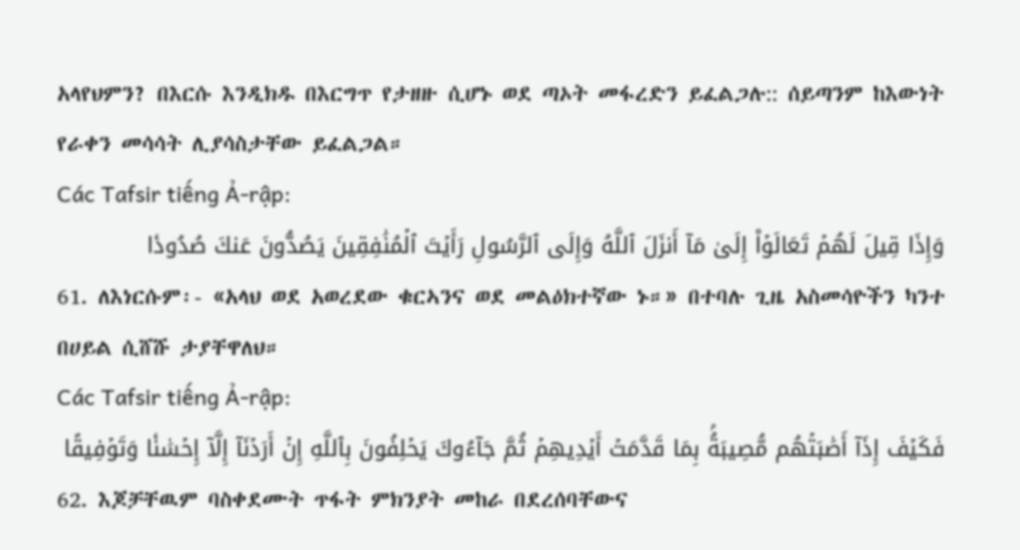አላየህምን? በእርሱ እንዲክዱ በእርግጥ የታዘዙ ሲሆኑ ወደ ጣኦት መፋረድን ይፈልጋሉ:: ሰይጣንም ከእውነት የራቀን መሳሳት ሊያሳስታቸው ይፈልጋል።
Các Tafsir tiếng Ả-rập:
وَإِذَا قِيلَ لَهُمۡ تَعَالَوۡاْ إِلَىٰ مَآ أَنزَلَ ٱللَّهُ وَإِلَى ٱلرَّسُولِ رَأَيۡتَ ٱلۡمُنَٰفِقِينَ يَصُدُّونَ عَنكَ صُدُودٗا
61. ለእነርሱም፡- «አላህ ወደ አወረደው ቁርኣንና ወደ መልዕክተኛው ኑ።» በተባሉ ጊዜ አስመሳዮችን ካንተ በሀይል ሲሸሹ ታያቸዋለህ።
Các Tafsir tiếng Ả-rập:
فَكَيۡفَ إِذَآ أَصَٰبَتۡهُم مُّصِيبَةُۢ بِمَا قَدَّمَتۡ أَيۡدِيهِمۡ ثُمَّ جَآءُوكَ يَحۡلِفُونَ بِٱللَّهِ إِنۡ أَرَدۡنَآ إِلَّآ إِحۡسَٰنٗا وَتَوۡفِيقًا
62. እጆቻቸዉም ባስቀደሙት ጥፋት ምክንያት መከራ በደረሰባቸውና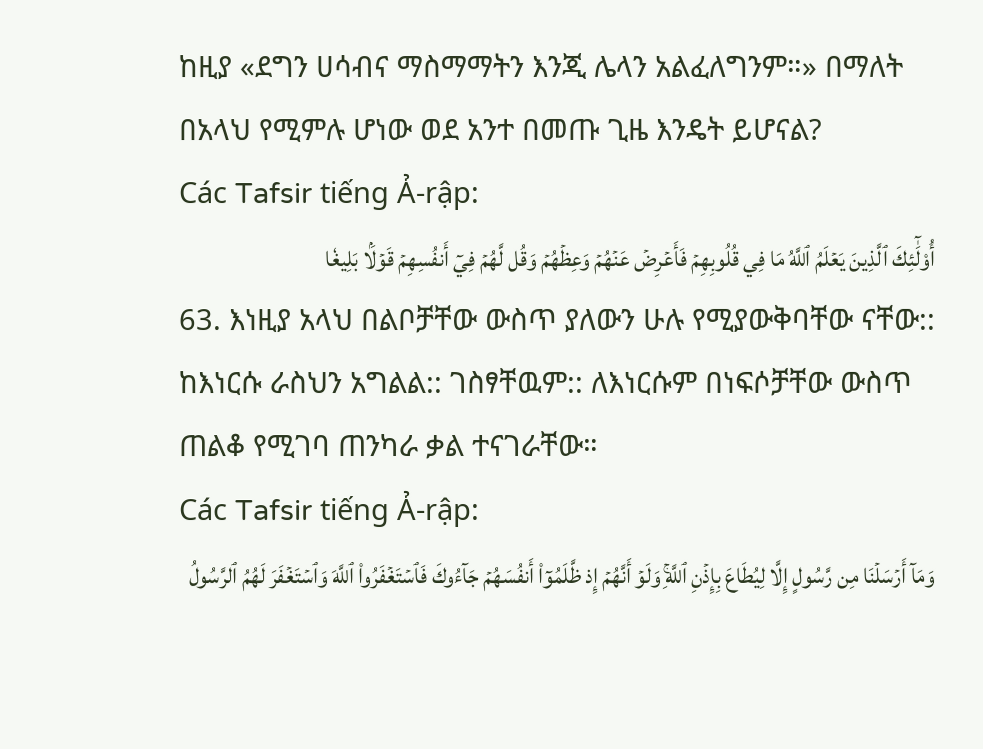ከዚያ «ደግን ሀሳብና ማስማማትን እንጂ ሌላን አልፈለግንም።» በማለት በአላህ የሚምሉ ሆነው ወደ አንተ በመጡ ጊዜ እንዴት ይሆናል?
Các Tafsir tiếng Ả-rập:
أُوْلَٰٓئِكَ ٱلَّذِينَ يَعۡلَمُ ٱللَّهُ مَا فِي قُلُوبِهِمۡ فَأَعۡرِضۡ عَنۡهُمۡ وَعِظۡهُمۡ وَقُل لَّهُمۡ فِيٓ أَنفُسِهِمۡ قَوۡلَۢا بَلِيغٗا
63. እነዚያ አላህ በልቦቻቸው ውስጥ ያለውን ሁሉ የሚያውቅባቸው ናቸው:: ከእነርሱ ራስህን አግልል:: ገስፃቸዉም:: ለእነርሱም በነፍሶቻቸው ውስጥ ጠልቆ የሚገባ ጠንካራ ቃል ተናገራቸው።
Các Tafsir tiếng Ả-rập:
وَمَآ أَرۡسَلۡنَا مِن رَّسُولٍ إِلَّا لِيُطَاعَ بِإِذۡنِ ٱللَّهِۚ وَلَوۡ أَنَّهُمۡ إِذ ظَّلَمُوٓاْ أَنفُسَهُمۡ جَآءُوكَ فَٱسۡتَغۡفَرُواْ ٱللَّهَ وَٱسۡتَغۡفَرَ لَهُمُ ٱلرَّسُولُ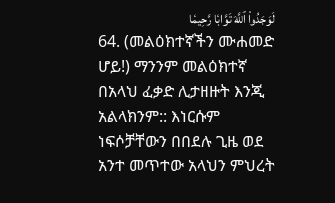لَوَجَدُواْ ٱللَّهَ تَوَّابٗا رَّحِيمٗا
64. (መልዕክተኛችን ሙሐመድ ሆይ!) ማንንም መልዕክተኛ በአላህ ፈቃድ ሊታዘዙት እንጂ አልላክንም:: እነርሱም ነፍሶቻቸውን በበደሉ ጊዜ ወደ አንተ መጥተው አላህን ምህረት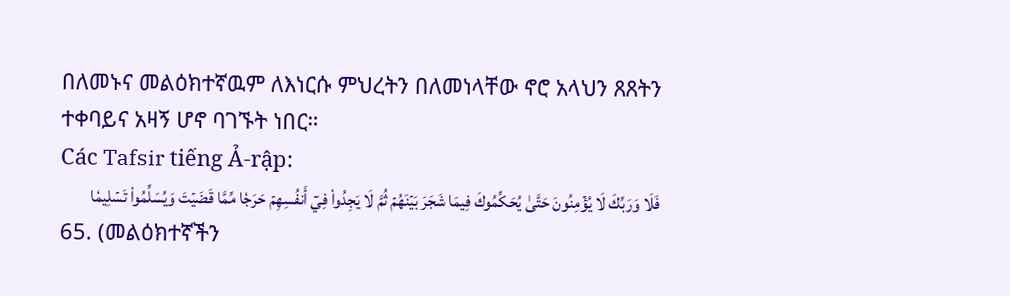በለመኑና መልዕክተኛዉም ለእነርሱ ምህረትን በለመነላቸው ኖሮ አላህን ጸጸትን ተቀባይና አዛኝ ሆኖ ባገኙት ነበር።
Các Tafsir tiếng Ả-rập:
فَلَا وَرَبِّكَ لَا يُؤۡمِنُونَ حَتَّىٰ يُحَكِّمُوكَ فِيمَا شَجَرَ بَيۡنَهُمۡ ثُمَّ لَا يَجِدُواْ فِيٓ أَنفُسِهِمۡ حَرَجٗا مِّمَّا قَضَيۡتَ وَيُسَلِّمُواْ تَسۡلِيمٗا
65. (መልዕክተኛችን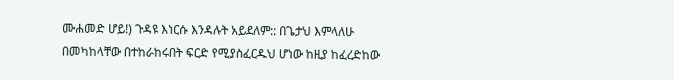ሙሐመድ ሆይ!) ጉዳዩ እነርሱ እንዳሉት አይደለም:: በጌታህ እምላለሁ በመካከላቸው በተከራከሩበት ፍርድ የሚያስፈርዱህ ሆነው ከዚያ ከፈረድከው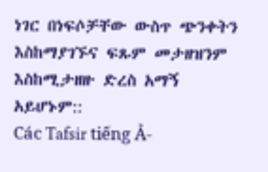ነገር በነፍሶቻቸው ውስጥ ጭንቀትን እስከማያገኙና ፍጹም መታዘዝንም እስከሚታዘዙ ድረስ አማኝ አይሆኑም::
Các Tafsir tiếng Ả-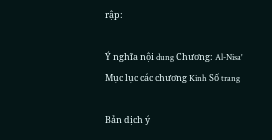rập:

Ý nghĩa nội dung Chương: Al-Nisa'
Mục lục các chương Kinh Số trang

Bản dịch ý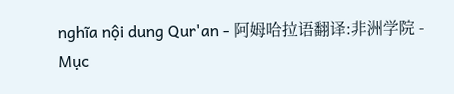nghĩa nội dung Qur'an - 阿姆哈拉语翻译:非洲学院 - Mục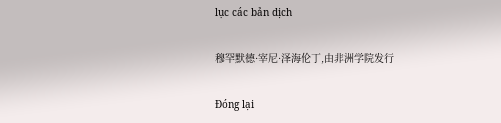lục các bản dịch

穆罕默德·宰尼·泽海伦丁,由非洲学院发行

Đóng lại